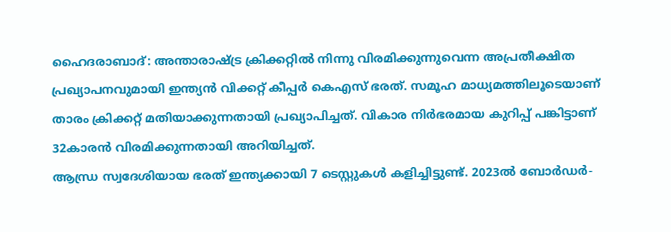ഹൈദരാബാദ്: അന്താരാഷ്ട്ര ക്രിക്കറ്റിൽ നിന്നു വിരമിക്കുന്നുവെന്ന അപ്രതീക്ഷിത പ്രഖ്യാപനവുമായി ഇന്ത്യൻ വിക്കറ്റ് കീപ്പർ കെഎസ് ഭരത്. സമൂഹ മാധ്യമത്തിലൂടെയാണ് താരം ക്രിക്കറ്റ് മതിയാക്കുന്നതായി പ്രഖ്യാപിച്ചത്. വികാര നിർഭരമായ കുറിപ്പ് പങ്കിട്ടാണ് 32കാരൻ വിരമിക്കുന്നതായി അറിയിച്ചത്.
ആന്ധ്ര സ്വദേശിയായ ഭരത് ഇന്ത്യക്കായി 7 ടെസ്റ്റുകൾ കളിച്ചിട്ടുണ്ട്. 2023ൽ ബോർഡർ-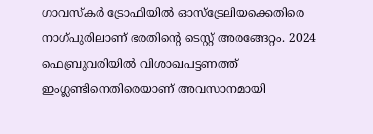ഗാവസ്കർ ട്രോഫിയിൽ ഓസ്ട്രേലിയക്കെതിരെ നാഗ്പുരിലാണ് ഭരതിന്റെ ടെസ്റ്റ് അരങ്ങേറ്റം. 2024 ഫെബ്രുവരിയിൽ വിശാഖപട്ടണത്ത് ഇംഗ്ലണ്ടിനെതിരെയാണ് അവസാനമായി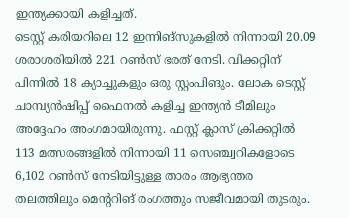ഇന്ത്യക്കായി കളിച്ചത്.
ടെസ്റ്റ് കരിയറിലെ 12 ഇന്നിങ്സുകളിൽ നിന്നായി 20.09 ശരാശരിയിൽ 221 റൺസ് ഭരത് നേടി. വിക്കറ്റിന് പിന്നിൽ 18 ക്യാച്ചുകളും ഒരു സ്റ്റംപിങും. ലോക ടെസ്റ്റ് ചാമ്പ്യൻഷിപ്പ് ഫൈനൽ കളിച്ച ഇന്ത്യൻ ടീമിലും അദ്ദേഹം അംഗമായിരുന്നു. ഫസ്റ്റ് ക്ലാസ് ക്രിക്കറ്റിൽ 113 മത്സരങ്ങളിൽ നിന്നായി 11 സെഞ്ച്വറികളോടെ 6,102 റൺസ് നേടിയിട്ടുള്ള താരം ആഭ്യന്തര തലത്തിലും മെന്ററിങ് രംഗത്തും സജീവമായി തുടരും.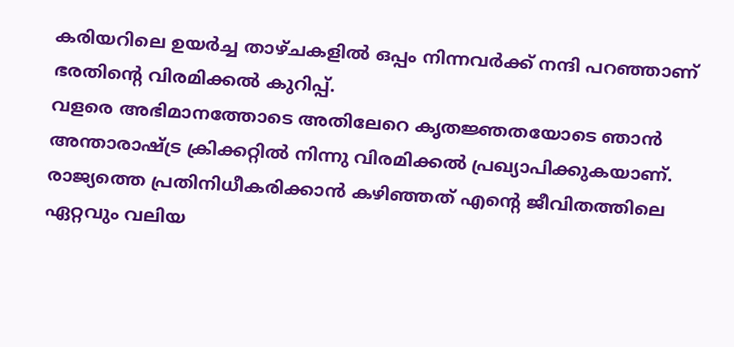കരിയറിലെ ഉയർച്ച താഴ്ചകളിൽ ഒപ്പം നിന്നവർക്ക് നന്ദി പറഞ്ഞാണ് ഭരതിന്റെ വിരമിക്കൽ കുറിപ്പ്.
വളരെ അഭിമാനത്തോടെ അതിലേറെ കൃതജ്ഞതയോടെ ഞാൻ അന്താരാഷ്ട്ര ക്രിക്കറ്റിൽ നിന്നു വിരമിക്കൽ പ്രഖ്യാപിക്കുകയാണ്. രാജ്യത്തെ പ്രതിനിധീകരിക്കാൻ കഴിഞ്ഞത് എന്റെ ജീവിതത്തിലെ ഏറ്റവും വലിയ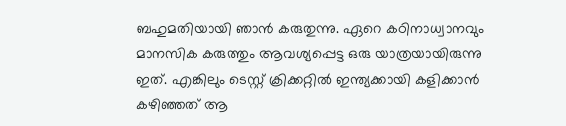ബഹുമതിയായി ഞാൻ കരുതുന്നു. ഏറെ കഠിനാധ്വാനവും മാനസിക കരുത്തും ആവശ്യപ്പെട്ട ഒരു യാത്രയായിരുന്നു ഇത്. എങ്കിലും ടെസ്റ്റ് ക്രിക്കറ്റിൽ ഇന്ത്യക്കായി കളിക്കാൻ കഴിഞ്ഞത് ആ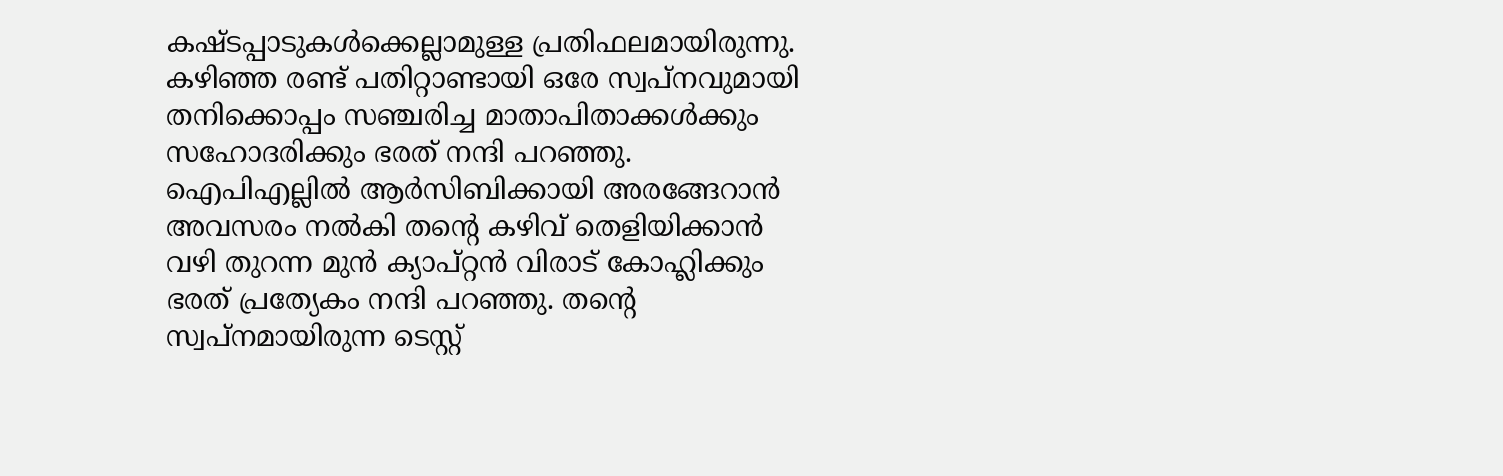കഷ്ടപ്പാടുകൾക്കെല്ലാമുള്ള പ്രതിഫലമായിരുന്നു.
കഴിഞ്ഞ രണ്ട് പതിറ്റാണ്ടായി ഒരേ സ്വപ്നവുമായി തനിക്കൊപ്പം സഞ്ചരിച്ച മാതാപിതാക്കൾക്കും സഹോദരിക്കും ഭരത് നന്ദി പറഞ്ഞു. ഐപിഎല്ലിൽ ആർസിബിക്കായി അരങ്ങേറാൻ അവസരം നൽകി തന്റെ കഴിവ് തെളിയിക്കാൻ വഴി തുറന്ന മുൻ ക്യാപ്റ്റൻ വിരാട് കോഹ്ലിക്കും ഭരത് പ്രത്യേകം നന്ദി പറഞ്ഞു. തന്റെ സ്വപ്നമായിരുന്ന ടെസ്റ്റ്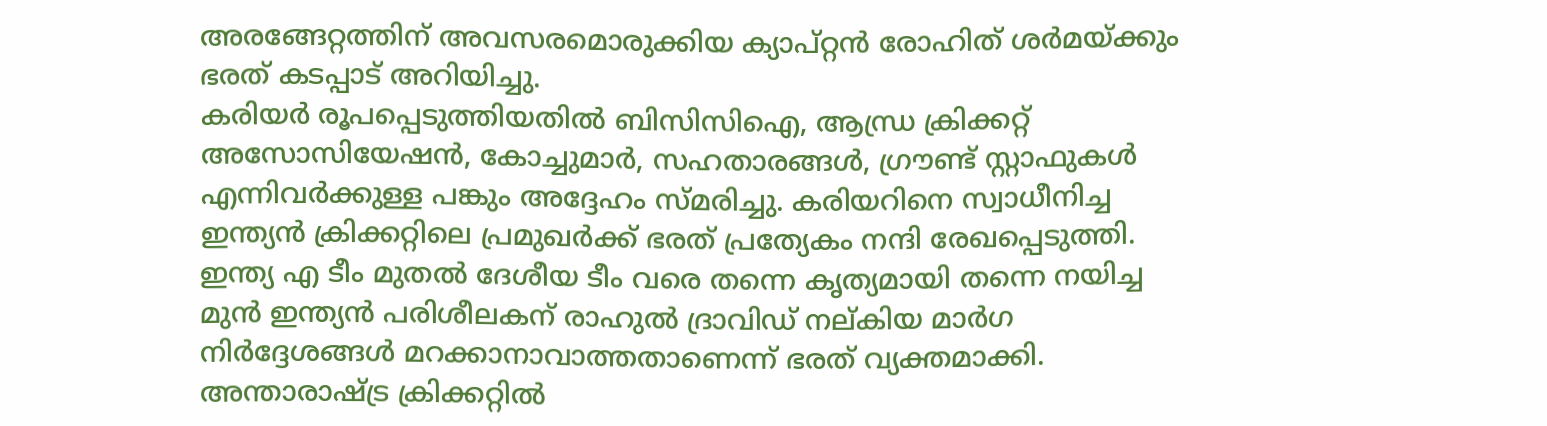അരങ്ങേറ്റത്തിന് അവസരമൊരുക്കിയ ക്യാപ്റ്റൻ രോഹിത് ശർമയ്ക്കും ഭരത് കടപ്പാട് അറിയിച്ചു.
കരിയർ രൂപപ്പെടുത്തിയതിൽ ബിസിസിഐ, ആന്ധ്ര ക്രിക്കറ്റ് അസോസിയേഷൻ, കോച്ചുമാർ, സഹതാരങ്ങൾ, ഗ്രൗണ്ട് സ്റ്റാഫുകൾ എന്നിവർക്കുള്ള പങ്കും അദ്ദേഹം സ്മരിച്ചു. കരിയറിനെ സ്വാധീനിച്ച ഇന്ത്യൻ ക്രിക്കറ്റിലെ പ്രമുഖർക്ക് ഭരത് പ്രത്യേകം നന്ദി രേഖപ്പെടുത്തി.
ഇന്ത്യ എ ടീം മുതൽ ദേശീയ ടീം വരെ തന്നെ കൃത്യമായി തന്നെ നയിച്ച മുൻ ഇന്ത്യൻ പരിശീലകന് രാഹുൽ ദ്രാവിഡ് നല്കിയ മാർഗ നിർദ്ദേശങ്ങൾ മറക്കാനാവാത്തതാണെന്ന് ഭരത് വ്യക്തമാക്കി. അന്താരാഷ്ട്ര ക്രിക്കറ്റിൽ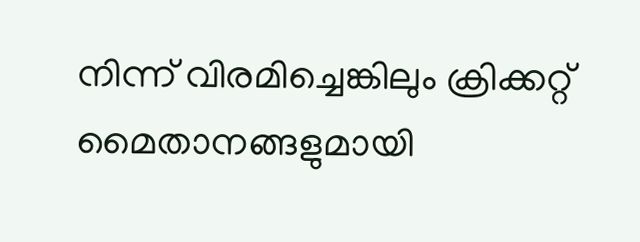നിന്ന് വിരമിച്ചെങ്കിലും ക്രിക്കറ്റ് മൈതാനങ്ങളുമായി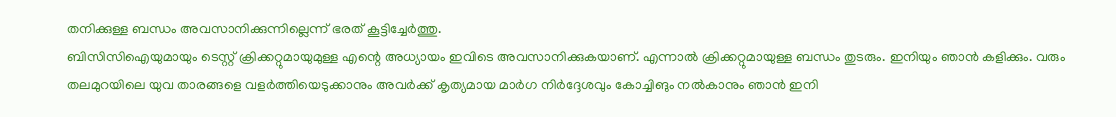തനിക്കുള്ള ബന്ധം അവസാനിക്കുന്നില്ലെന്ന് ഭരത് കൂട്ടിച്ചേർത്തു.
ബിസിസിഐയുമായും ടെസ്റ്റ് ക്രിക്കറ്റുമായുമുള്ള എന്റെ അധ്യായം ഇവിടെ അവസാനിക്കുകയാണ്. എന്നാൽ ക്രിക്കറ്റുമായുള്ള ബന്ധം തുടരും. ഇനിയും ഞാൻ കളിക്കും. വരും തലമുറയിലെ യുവ താരങ്ങളെ വളർത്തിയെടുക്കാനും അവർക്ക് കൃത്യമായ മാർഗ നിർദ്ദേശവും കോച്ചിങും നൽകാനും ഞാൻ ഇനി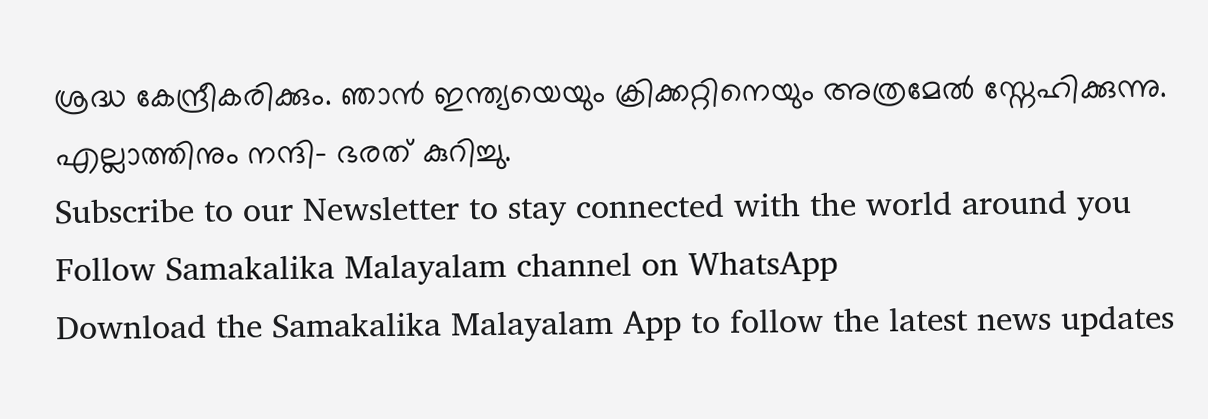ശ്രദ്ധ കേന്ദ്രീകരിക്കും. ഞാൻ ഇന്ത്യയെയും ക്രിക്കറ്റിനെയും അത്രമേൽ സ്നേഹിക്കുന്നു. എല്ലാത്തിനും നന്ദി- ഭരത് കുറിച്ചു.
Subscribe to our Newsletter to stay connected with the world around you
Follow Samakalika Malayalam channel on WhatsApp
Download the Samakalika Malayalam App to follow the latest news updates